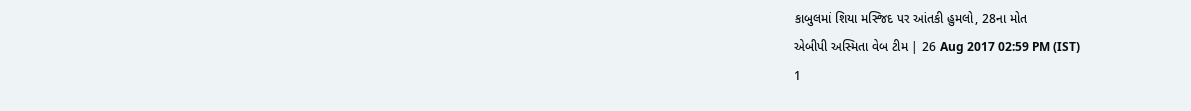કાબુલમાં શિયા મસ્જિદ પર આંતકી હુમલો, 28ના મોત
એબીપી અસ્મિતા વેબ ટીમ | 26 Aug 2017 02:59 PM (IST)
1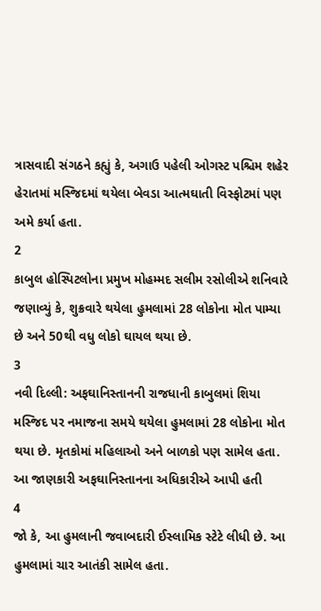ત્રાસવાદી સંગઠને કહ્યું કે, અગાઉ પહેલી ઓગસ્ટ પશ્ચિમ શહેર હેરાતમાં મસ્જિદમાં થયેલા બેવડા આત્મઘાતી વિસ્ફોટમાં પણ અમે કર્યા હતા.
2
કાબુલ હોસ્પિટલોના પ્રમુખ મોહમ્મદ સલીમ રસોલીએ શનિવારે જણાવ્યું કે, શુક્રવારે થયેલા હુમલામાં 28 લોકોના મોત પામ્યા છે અને 50થી વધુ લોકો ઘાયલ થયા છે.
3
નવી દિલ્લી: અફઘાનિસ્તાનની રાજધાની કાબુલમાં શિયા મસ્જિદ પર નમાજના સમયે થયેલા હુમલામાં 28 લોકોના મોત થયા છે. મૃતકોમાં મહિલાઓ અને બાળકો પણ સામેલ હતા. આ જાણકારી અફઘાનિસ્તાનના અધિકારીએ આપી હતી
4
જો કે, આ હુમલાની જવાબદારી ઈસ્લામિક સ્ટેટે લીધી છે. આ હુમલામાં ચાર આતંકી સામેલ હતા.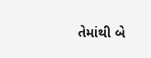તેમાંથી બે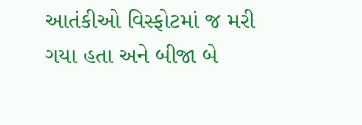આતંકીઓ વિસ્ફોટમાં જ મરી ગયા હતા અને બીજા બે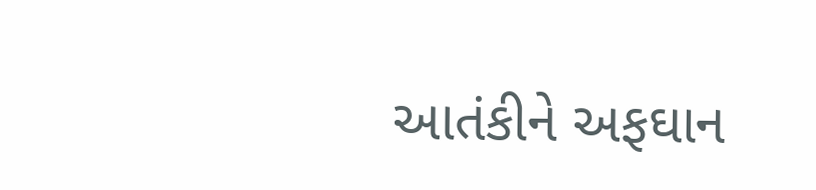આતંકીને અફઘાન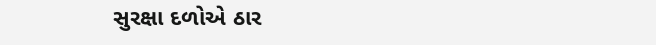સુરક્ષા દળોએ ઠાર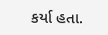કર્યા હતા.